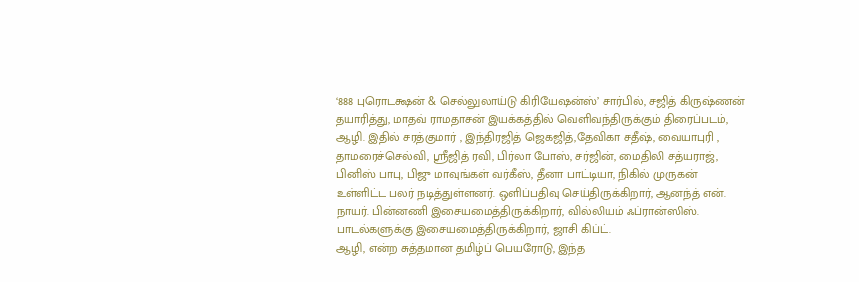‘888 புரொடக்ஷன் & செல்லுலாய்டு கிரியேஷன்ஸ்’ சார்பில், சஜித் கிருஷ்ணன் தயாரித்து, மாதவ் ராமதாசன் இயக்கத்தில் வெளிவந்திருக்கும் திரைப்படம், ஆழி. இதில் சரத்குமார் , இந்திரஜித் ஜெகஜித்,தேவிகா சதீஷ், வையாபுரி , தாமரைச்செல்வி, ஸ்ரீஜித் ரவி, பிர்லா போஸ், சர்ஜின், மைதிலி சத்யராஜ், பினிஸ் பாபு, பிஜு மாவுங்கள் வர்கீஸ், தீனா பாட்டியா, நிகில் முருகன் உள்ளிட்ட பலர் நடித்துள்ளனர். ஒளிப்பதிவு செய்திருக்கிறார், ஆனந்த் என். நாயர். பின்னணி இசையமைத்திருக்கிறார், வில்லியம் ஃப்ரான்ஸிஸ். பாடல்களுக்கு இசையமைத்திருக்கிறார், ஜாசி கிப்ட்.
ஆழி, என்ற சுத்தமான தமிழ்ப் பெயரோடு, இந்த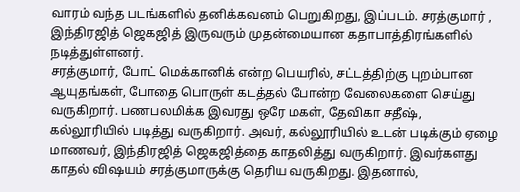வாரம் வந்த படங்களில் தனிக்கவனம் பெறுகிறது, இப்படம். சரத்குமார் , இந்திரஜித் ஜெகஜித் இருவரும் முதன்மையான கதாபாத்திரங்களில் நடித்துள்ளனர்.
சரத்குமார், போட் மெக்கானிக் என்ற பெயரில், சட்டத்திற்கு புறம்பான ஆயுதங்கள், போதை பொருள் கடத்தல் போன்ற வேலைகளை செய்து வருகிறார். பணபலமிக்க இவரது ஒரே மகள், தேவிகா சதீஷ், கல்லூரியில் படித்து வருகிறார். அவர், கல்லூரியில் உடன் படிக்கும் ஏழை மாணவர், இந்திரஜித் ஜெகஜித்தை காதலித்து வருகிறார். இவர்களது காதல் விஷயம் சரத்குமாருக்கு தெரிய வருகிறது. இதனால்,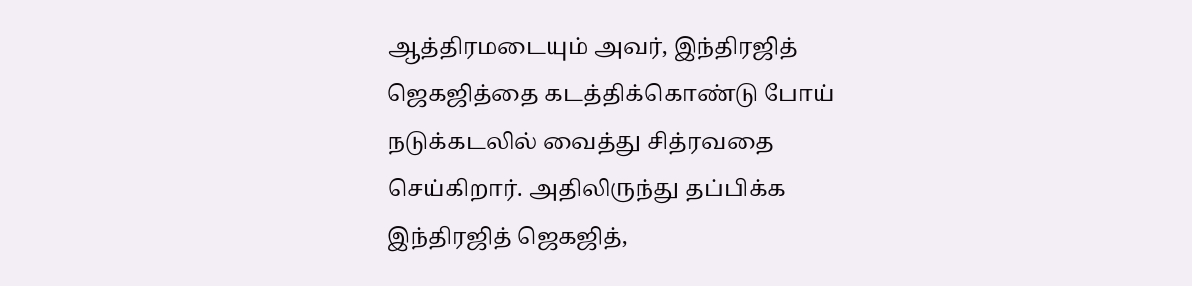ஆத்திரமடையும் அவர், இந்திரஜித் ஜெகஜித்தை கடத்திக்கொண்டு போய் நடுக்கடலில் வைத்து சித்ரவதை செய்கிறார். அதிலிருந்து தப்பிக்க இந்திரஜித் ஜெகஜித்,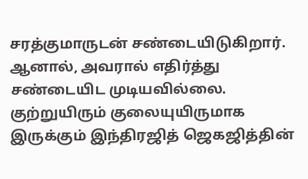சரத்குமாருடன் சண்டையிடுகிறார். ஆனால், அவரால் எதிர்த்து சண்டையிட முடியவில்லை. குற்றுயிரும் குலையுயிருமாக இருக்கும் இந்திரஜித் ஜெகஜித்தின்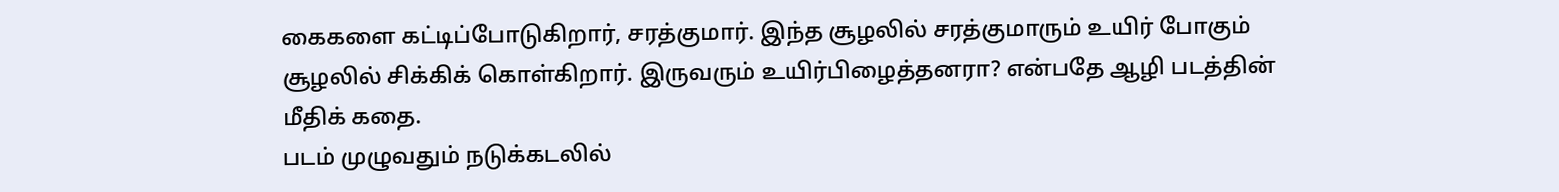கைகளை கட்டிப்போடுகிறார், சரத்குமார். இந்த சூழலில் சரத்குமாரும் உயிர் போகும் சூழலில் சிக்கிக் கொள்கிறார். இருவரும் உயிர்பிழைத்தனரா? என்பதே ஆழி படத்தின் மீதிக் கதை.
படம் முழுவதும் நடுக்கடலில்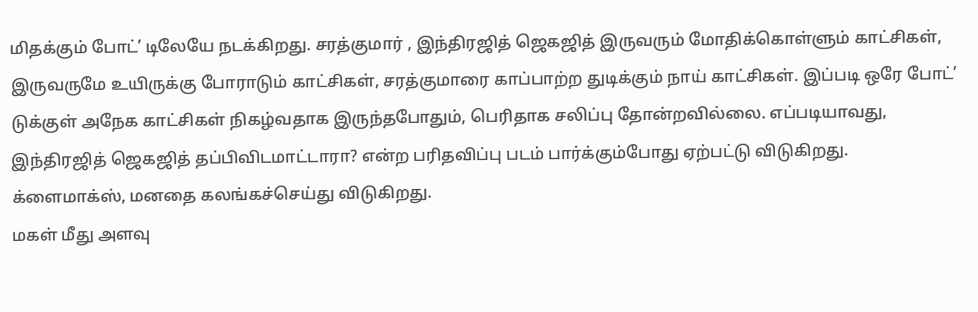மிதக்கும் போட்’ டிலேயே நடக்கிறது. சரத்குமார் , இந்திரஜித் ஜெகஜித் இருவரும் மோதிக்கொள்ளும் காட்சிகள், இருவருமே உயிருக்கு போராடும் காட்சிகள், சரத்குமாரை காப்பாற்ற துடிக்கும் நாய் காட்சிகள். இப்படி ஒரே போட்’ டுக்குள் அநேக காட்சிகள் நிகழ்வதாக இருந்தபோதும், பெரிதாக சலிப்பு தோன்றவில்லை. எப்படியாவது, இந்திரஜித் ஜெகஜித் தப்பிவிடமாட்டாரா? என்ற பரிதவிப்பு படம் பார்க்கும்போது ஏற்பட்டு விடுகிறது. க்ளைமாக்ஸ், மனதை கலங்கச்செய்து விடுகிறது.
மகள் மீது அளவு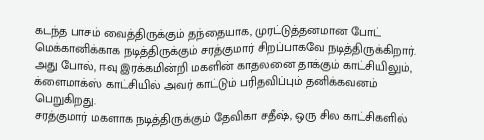கடந்த பாசம் வைத்திருக்கும் தந்தையாக, முரட்டுத்தனமான போட் மெக்கானிக்காக நடித்திருக்கும் சரத்குமார் சிறப்பாகவே நடித்திருக்கிறார். அது போல், ஈவு இரக்கமின்றி மகளின் காதலனை தாக்கும் காட்சியிலும், க்ளைமாக்ஸ் காட்சியில் அவர் காட்டும் பரிதவிப்பும் தனிக்கவனம் பெறுகிறது.
சரத்குமார் மகளாக நடித்திருக்கும் தேவிகா சதீஷ், ஒரு சில காட்சிகளில்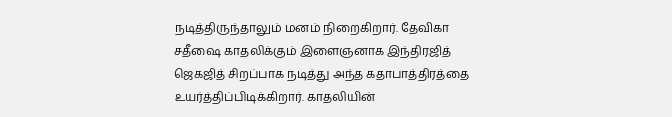நடித்திருந்தாலும் மனம் நிறைகிறார். தேவிகா சதீஷை காதலிக்கும் இளைஞனாக இந்திரஜித் ஜெகஜித் சிறப்பாக நடித்து அந்த கதாபாத்திரத்தை உயர்த்திப்பிடிக்கிறார். காதலியின்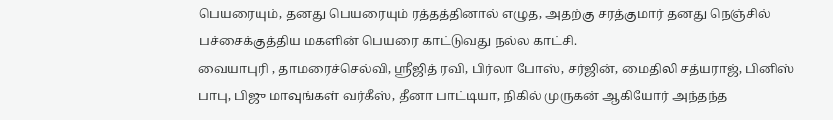பெயரையும், தனது பெயரையும் ரத்தத்தினால் எழுத, அதற்கு சரத்குமார் தனது நெஞ்சில் பச்சைக்குத்திய மகளின் பெயரை காட்டுவது நல்ல காட்சி.
வையாபுரி , தாமரைச்செல்வி, ஸ்ரீஜித் ரவி, பிர்லா போஸ், சர்ஜின், மைதிலி சத்யராஜ், பினிஸ் பாபு, பிஜு மாவுங்கள் வர்கீஸ், தீனா பாட்டியா, நிகில் முருகன் ஆகியோர் அந்தந்த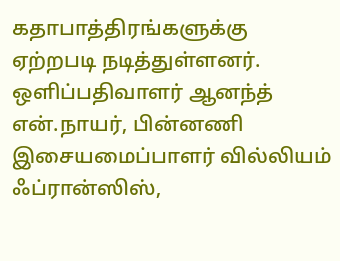கதாபாத்திரங்களுக்கு ஏற்றபடி நடித்துள்ளனர்.
ஒளிப்பதிவாளர் ஆனந்த் என்.நாயர், பின்னணி இசையமைப்பாளர் வில்லியம் ஃப்ரான்ஸிஸ்,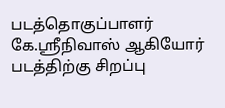படத்தொகுப்பாளர் கே.ஸ்ரீநிவாஸ் ஆகியோர் படத்திற்கு சிறப்பு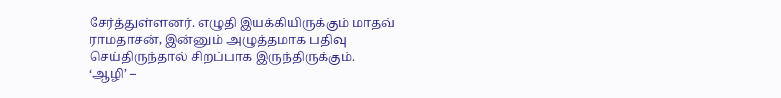சேர்த்துள்ளனர். எழுதி இயக்கியிருக்கும் மாதவ் ராமதாசன், இன்னும் அழுத்தமாக பதிவு செய்திருந்தால் சிறப்பாக இருந்திருக்கும்.
‘ஆழி’ –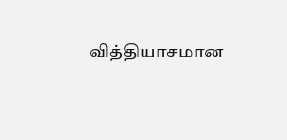வித்தியாசமான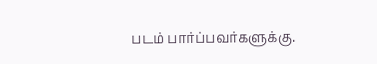படம் பார்ப்பவர்களுக்கு.